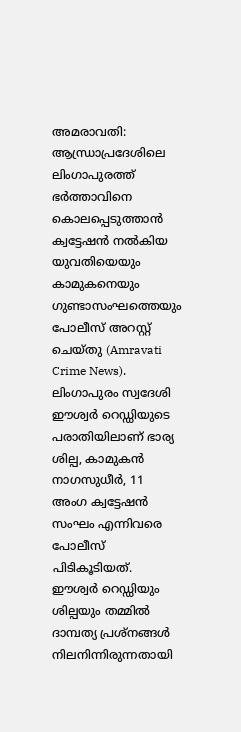അമരാവതി: ആന്ധ്രാപ്രദേശിലെ ലിംഗാപുരത്ത് ഭർത്താവിനെ കൊലപ്പെടുത്താൻ ക്വട്ടേഷൻ നൽകിയ യുവതിയെയും കാമുകനെയും ഗുണ്ടാസംഘത്തെയും പോലീസ് അറസ്റ്റ് ചെയ്തു (Amravati Crime News). ലിംഗാപുരം സ്വദേശി ഈശ്വർ റെഡ്ഡിയുടെ പരാതിയിലാണ് ഭാര്യ ശില്പ, കാമുകൻ നാഗസുധീർ, 11 അംഗ ക്വട്ടേഷൻ സംഘം എന്നിവരെ പോലീസ് പിടികൂടിയത്.
ഈശ്വർ റെഡ്ഡിയും ശില്പയും തമ്മിൽ ദാമ്പത്യ പ്രശ്നങ്ങൾ നിലനിന്നിരുന്നതായി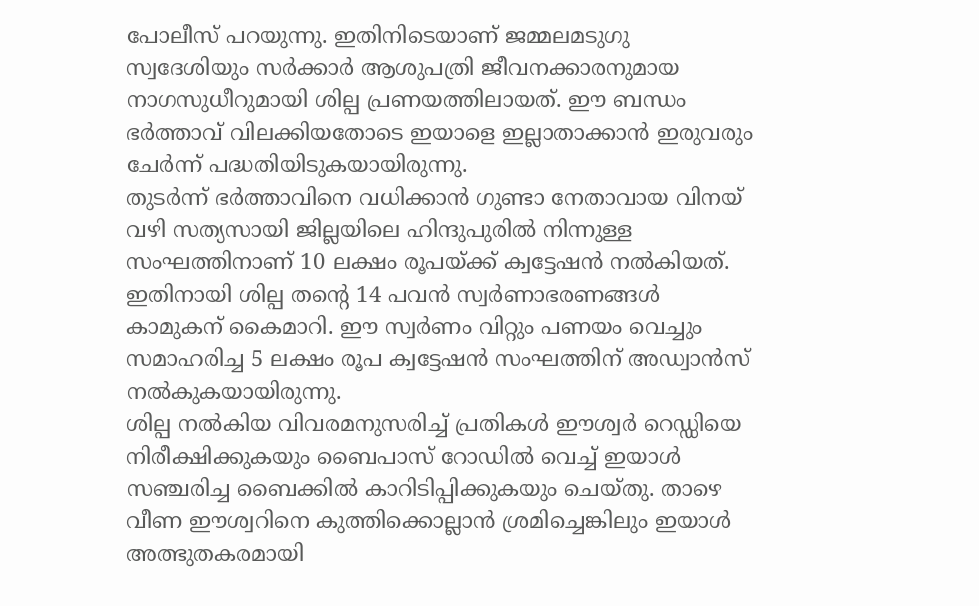പോലീസ് പറയുന്നു. ഇതിനിടെയാണ് ജമ്മലമടുഗു സ്വദേശിയും സർക്കാർ ആശുപത്രി ജീവനക്കാരനുമായ നാഗസുധീറുമായി ശില്പ പ്രണയത്തിലായത്. ഈ ബന്ധം ഭർത്താവ് വിലക്കിയതോടെ ഇയാളെ ഇല്ലാതാക്കാൻ ഇരുവരും ചേർന്ന് പദ്ധതിയിടുകയായിരുന്നു.
തുടർന്ന് ഭർത്താവിനെ വധിക്കാൻ ഗുണ്ടാ നേതാവായ വിനയ് വഴി സത്യസായി ജില്ലയിലെ ഹിന്ദുപുരിൽ നിന്നുള്ള സംഘത്തിനാണ് 10 ലക്ഷം രൂപയ്ക്ക് ക്വട്ടേഷൻ നൽകിയത്. ഇതിനായി ശില്പ തന്റെ 14 പവൻ സ്വർണാഭരണങ്ങൾ കാമുകന് കൈമാറി. ഈ സ്വർണം വിറ്റും പണയം വെച്ചും സമാഹരിച്ച 5 ലക്ഷം രൂപ ക്വട്ടേഷൻ സംഘത്തിന് അഡ്വാൻസ് നൽകുകയായിരുന്നു.
ശില്പ നൽകിയ വിവരമനുസരിച്ച് പ്രതികൾ ഈശ്വർ റെഡ്ഡിയെ നിരീക്ഷിക്കുകയും ബൈപാസ് റോഡിൽ വെച്ച് ഇയാൾ സഞ്ചരിച്ച ബൈക്കിൽ കാറിടിപ്പിക്കുകയും ചെയ്തു. താഴെ വീണ ഈശ്വറിനെ കുത്തിക്കൊല്ലാൻ ശ്രമിച്ചെങ്കിലും ഇയാൾ അത്ഭുതകരമായി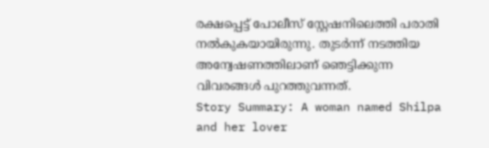രക്ഷപ്പെട്ട് പോലീസ് സ്റ്റേഷനിലെത്തി പരാതി നൽകുകയായിരുന്നു. തുടർന്ന് നടത്തിയ അന്വേഷണത്തിലാണ് ഞെട്ടിക്കുന്ന വിവരങ്ങൾ പുറത്തുവന്നത്.
Story Summary: A woman named Shilpa and her lover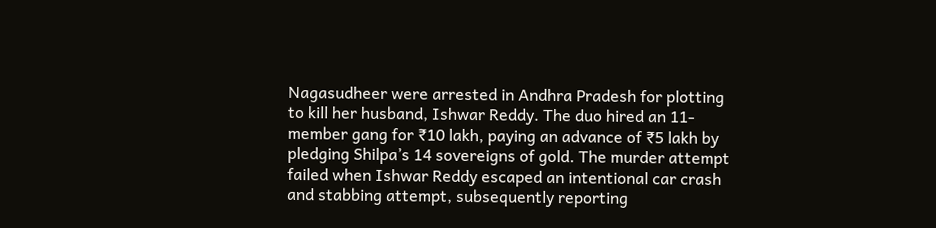Nagasudheer were arrested in Andhra Pradesh for plotting to kill her husband, Ishwar Reddy. The duo hired an 11-member gang for ₹10 lakh, paying an advance of ₹5 lakh by pledging Shilpa’s 14 sovereigns of gold. The murder attempt failed when Ishwar Reddy escaped an intentional car crash and stabbing attempt, subsequently reporting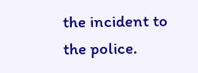the incident to the police.